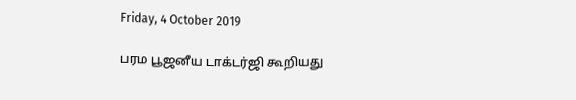Friday, 4 October 2019

பரம பூஜனீய டாக்டர்ஜி கூறியது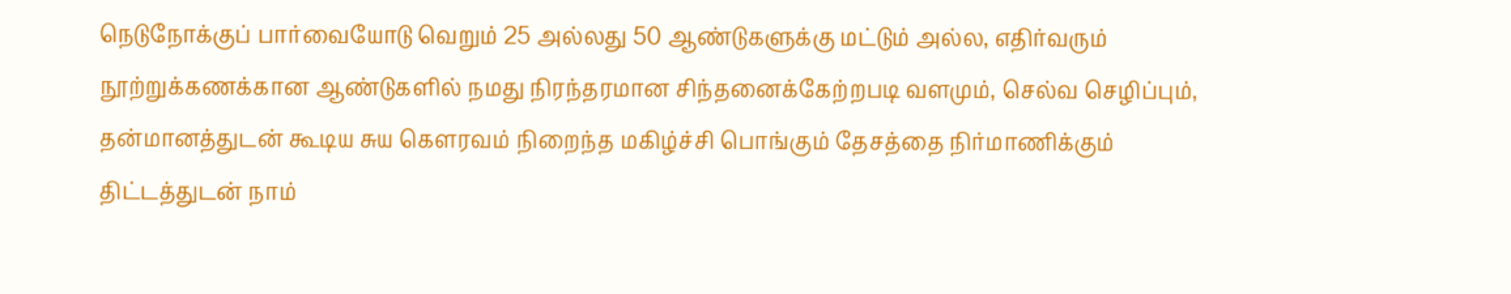நெடுநோக்குப் பார்வையோடு வெறும் 25 அல்லது 50 ஆண்டுகளுக்கு மட்டும் அல்ல, எதிர்வரும் நூற்றுக்கணக்கான ஆண்டுகளில் நமது நிரந்தரமான சிந்தனைக்கேற்றபடி வளமும், செல்வ செழிப்பும், தன்மானத்துடன் கூடிய சுய கௌரவம் நிறைந்த மகிழ்ச்சி பொங்கும் தேசத்தை நிர்மாணிக்கும் திட்டத்துடன் நாம்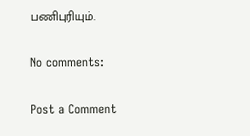பணிபுரியும்.

No comments:

Post a Comment